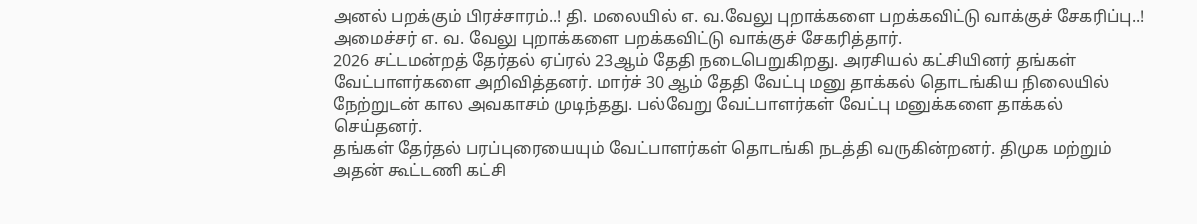அனல் பறக்கும் பிரச்சாரம்..! தி. மலையில் எ. வ.வேலு புறாக்களை பறக்கவிட்டு வாக்குச் சேகரிப்பு..!
அமைச்சர் எ. வ. வேலு புறாக்களை பறக்கவிட்டு வாக்குச் சேகரித்தார்.
2026 சட்டமன்றத் தேர்தல் ஏப்ரல் 23ஆம் தேதி நடைபெறுகிறது. அரசியல் கட்சியினர் தங்கள் வேட்பாளர்களை அறிவித்தனர். மார்ச் 30 ஆம் தேதி வேட்பு மனு தாக்கல் தொடங்கிய நிலையில் நேற்றுடன் கால அவகாசம் முடிந்தது. பல்வேறு வேட்பாளர்கள் வேட்பு மனுக்களை தாக்கல் செய்தனர்.
தங்கள் தேர்தல் பரப்புரையையும் வேட்பாளர்கள் தொடங்கி நடத்தி வருகின்றனர். திமுக மற்றும் அதன் கூட்டணி கட்சி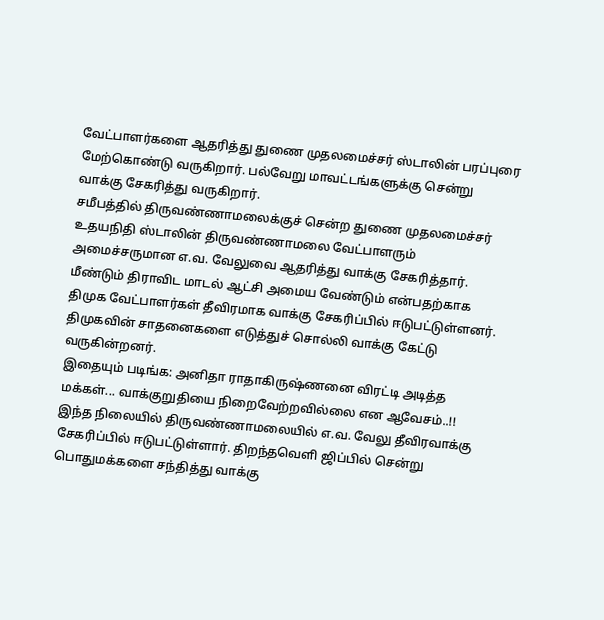வேட்பாளர்களை ஆதரித்து துணை முதலமைச்சர் ஸ்டாலின் பரப்புரை மேற்கொண்டு வருகிறார். பல்வேறு மாவட்டங்களுக்கு சென்று வாக்கு சேகரித்து வருகிறார்.
சமீபத்தில் திருவண்ணாமலைக்குச் சென்ற துணை முதலமைச்சர் உதயநிதி ஸ்டாலின் திருவண்ணாமலை வேட்பாளரும் அமைச்சருமான எ.வ. வேலுவை ஆதரித்து வாக்கு சேகரித்தார். மீண்டும் திராவிட மாடல் ஆட்சி அமைய வேண்டும் என்பதற்காக திமுக வேட்பாளர்கள் தீவிரமாக வாக்கு சேகரிப்பில் ஈடுபட்டுள்ளனர். திமுகவின் சாதனைகளை எடுத்துச் சொல்லி வாக்கு கேட்டு வருகின்றனர்.
இதையும் படிங்க: அனிதா ராதாகிருஷ்ணனை விரட்டி அடித்த மக்கள்... வாக்குறுதியை நிறைவேற்றவில்லை என ஆவேசம்..!!
இந்த நிலையில் திருவண்ணாமலையில் எ.வ. வேலு தீவிரவாக்கு சேகரிப்பில் ஈடுபட்டுள்ளார். திறந்தவெளி ஜிப்பில் சென்று பொதுமக்களை சந்தித்து வாக்கு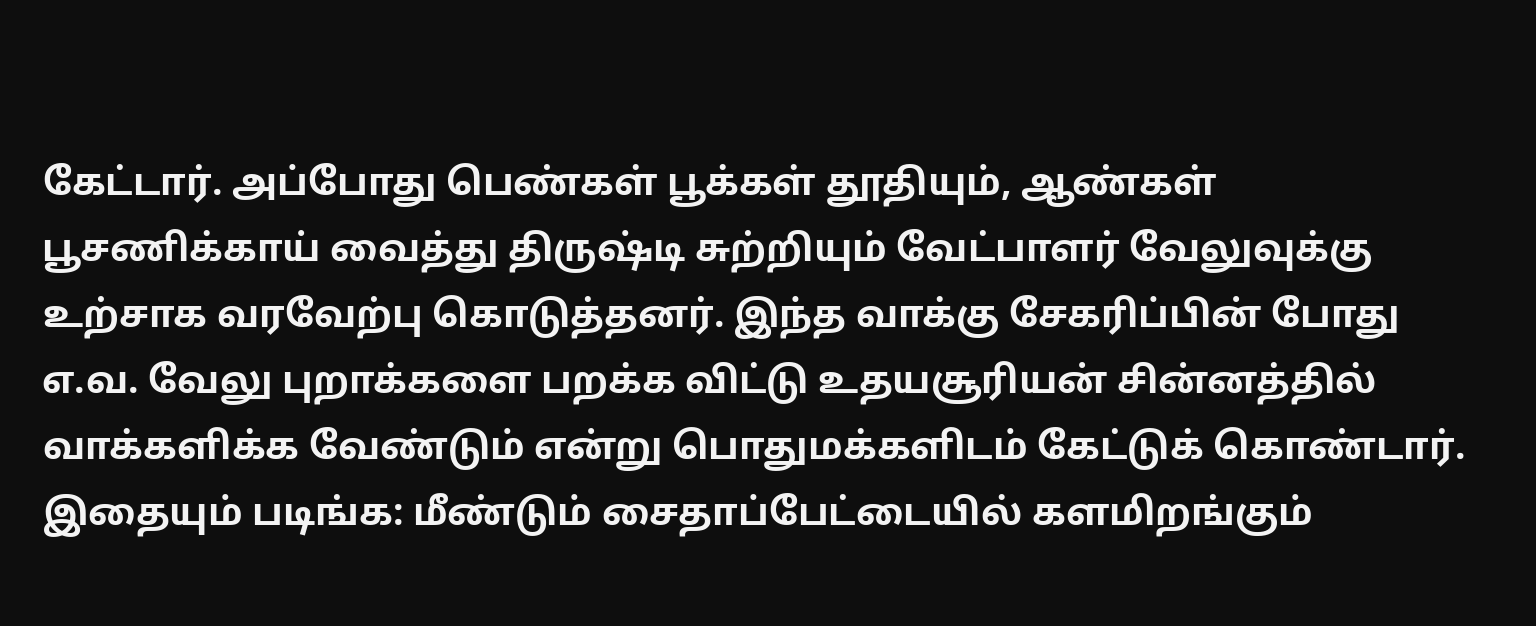கேட்டார். அப்போது பெண்கள் பூக்கள் தூதியும், ஆண்கள் பூசணிக்காய் வைத்து திருஷ்டி சுற்றியும் வேட்பாளர் வேலுவுக்கு உற்சாக வரவேற்பு கொடுத்தனர். இந்த வாக்கு சேகரிப்பின் போது எ.வ. வேலு புறாக்களை பறக்க விட்டு உதயசூரியன் சின்னத்தில் வாக்களிக்க வேண்டும் என்று பொதுமக்களிடம் கேட்டுக் கொண்டார்.
இதையும் படிங்க: மீண்டும் சைதாப்பேட்டையில் களமிறங்கும்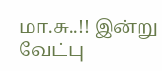மா.சு..!! இன்று வேட்பு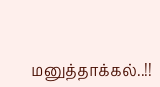மனுத்தாக்கல்..!!